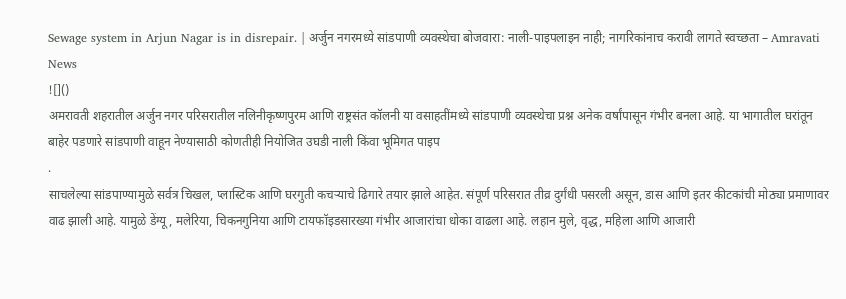Sewage system in Arjun Nagar is in disrepair. | अर्जुन नगरमध्ये सांडपाणी व्यवस्थेचा बोजवारा: नाली-पाइपलाइन नाही; नागरिकांनाच करावी लागते स्वच्छता – Amravati News
![]()
अमरावती शहरातील अर्जुन नगर परिसरातील नलिनीकृष्णपुरम आणि राष्ट्रसंत कॉलनी या वसाहतींमध्ये सांडपाणी व्यवस्थेचा प्रश्न अनेक वर्षांपासून गंभीर बनला आहे. या भागातील घरांतून बाहेर पडणारे सांडपाणी वाहून नेण्यासाठी कोणतीही नियोजित उघडी नाली किंवा भूमिगत पाइप
.
साचलेल्या सांडपाण्यामुळे सर्वत्र चिखल, प्लास्टिक आणि घरगुती कचऱ्याचे ढिगारे तयार झाले आहेत. संपूर्ण परिसरात तीव्र दुर्गंधी पसरली असून, डास आणि इतर कीटकांची मोठ्या प्रमाणावर वाढ झाली आहे. यामुळे डेंग्यू, मलेरिया, चिकनगुनिया आणि टायफॉइडसारख्या गंभीर आजारांचा धोका वाढला आहे. लहान मुले, वृद्ध, महिला आणि आजारी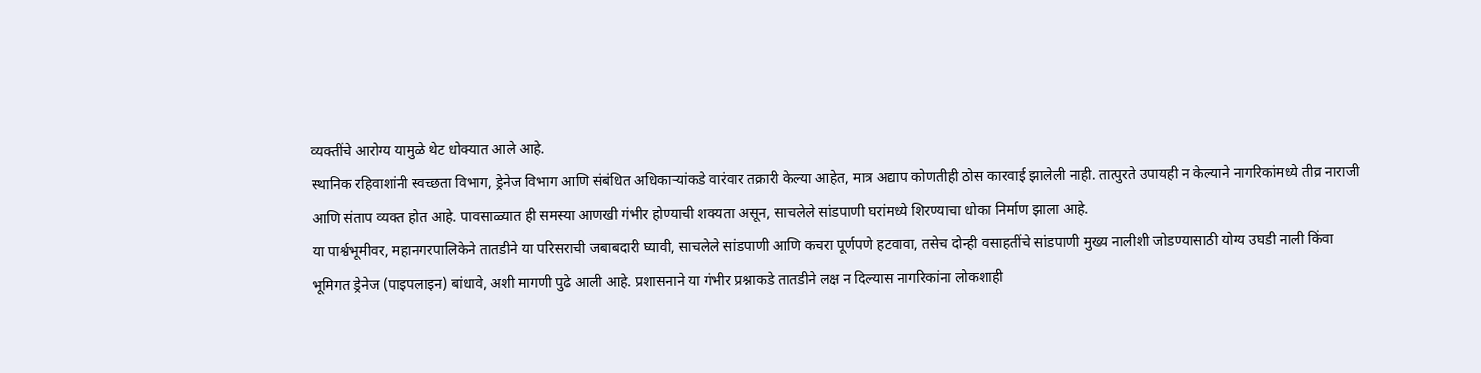व्यक्तींचे आरोग्य यामुळे थेट धोक्यात आले आहे.
स्थानिक रहिवाशांनी स्वच्छता विभाग, ड्रेनेज विभाग आणि संबंधित अधिकाऱ्यांकडे वारंवार तक्रारी केल्या आहेत, मात्र अद्याप कोणतीही ठोस कारवाई झालेली नाही. तात्पुरते उपायही न केल्याने नागरिकांमध्ये तीव्र नाराजी आणि संताप व्यक्त होत आहे. पावसाळ्यात ही समस्या आणखी गंभीर होण्याची शक्यता असून, साचलेले सांडपाणी घरांमध्ये शिरण्याचा धोका निर्माण झाला आहे.
या पार्श्वभूमीवर, महानगरपालिकेने तातडीने या परिसराची जबाबदारी घ्यावी, साचलेले सांडपाणी आणि कचरा पूर्णपणे हटवावा, तसेच दोन्ही वसाहतींचे सांडपाणी मुख्य नालीशी जोडण्यासाठी योग्य उघडी नाली किंवा भूमिगत ड्रेनेज (पाइपलाइन) बांधावे, अशी मागणी पुढे आली आहे. प्रशासनाने या गंभीर प्रश्नाकडे तातडीने लक्ष न दिल्यास नागरिकांना लोकशाही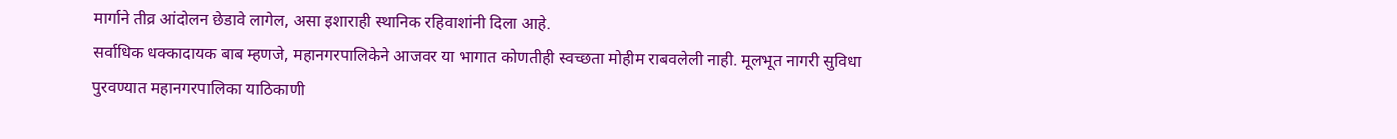मार्गाने तीव्र आंदोलन छेडावे लागेल, असा इशाराही स्थानिक रहिवाशांनी दिला आहे.
सर्वाधिक धक्कादायक बाब म्हणजे, महानगरपालिकेने आजवर या भागात कोणतीही स्वच्छता मोहीम राबवलेली नाही. मूलभूत नागरी सुविधा पुरवण्यात महानगरपालिका याठिकाणी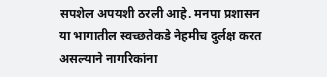सपशेल अपयशी ठरली आहे. मनपा प्रशासन या भागातील स्वच्छतेकडे नेहमीच दुर्लक्ष करत असल्याने नागरिकांना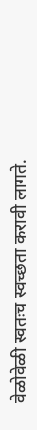वेळोवेळी स्वतःच स्वच्छता करावी लागते.